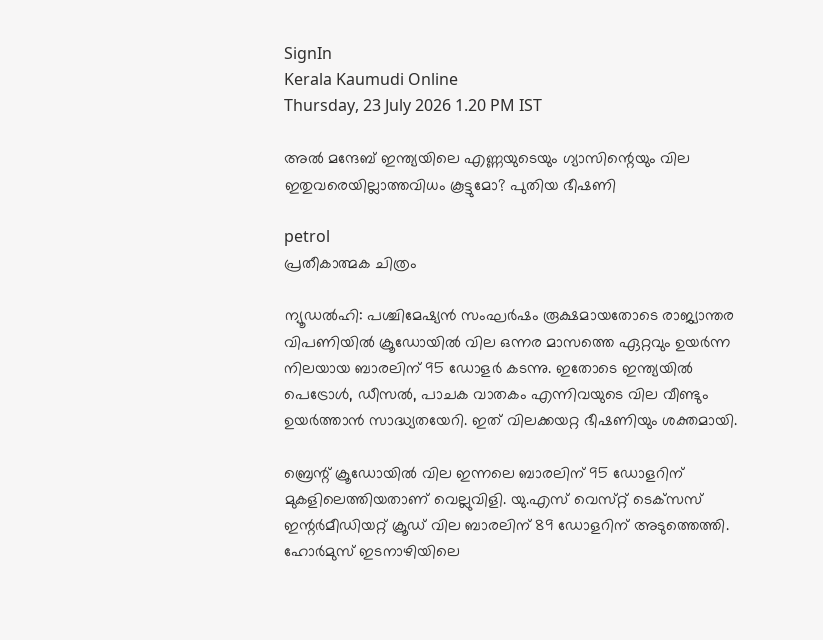SignIn
Kerala Kaumudi Online
Thursday, 23 July 2026 1.20 PM IST

അൽ മന്ദേബ് ഇന്ത്യയിലെ എണ്ണയുടെയും ഗ്യാസിന്റെയും വില ഇതുവരെയില്ലാത്തവിധം കൂട്ടുമോ? പുതിയ ഭീഷണി

petrol
പ്രതീകാത്മക ചിത്രം

ന്യൂഡൽഹി: പശ്ചിമേഷ്യൻ സംഘർഷം രൂക്ഷമായതോടെ രാജ്യാന്തര വിപണിയിൽ ക്രൂഡോയിൽ വില ഒന്നര മാസത്തെ ഏറ്റവും ഉയർന്ന നിലയായ ബാരലിന് 95 ഡോളർ കടന്നു. ഇതോടെ ഇന്ത്യയിൽ പെട്രോൾ, ഡീസൽ, പാചക വാതകം എന്നിവയുടെ വില വീണ്ടും ഉയർത്താൻ സാദ്ധ്യതയേറി. ഇത് വിലക്കയറ്റ ഭീഷണിയും ശക്തമായി.

ബ്രെന്റ് ക്രൂഡോയിൽ വില ഇന്നലെ ബാരലിന് 95 ഡോളറിന് മുകളിലെത്തിയതാണ് വെല്ലുവിളി. യു.എസ് വെസ്‌റ്റ് ടെക്‌സസ് ഇന്റർമീഡിയറ്റ് ക്രൂഡ് വില ബാരലിന് 89 ഡോളറിന് അടുത്തെത്തി. ഹോർമുസ് ഇടനാഴിയിലെ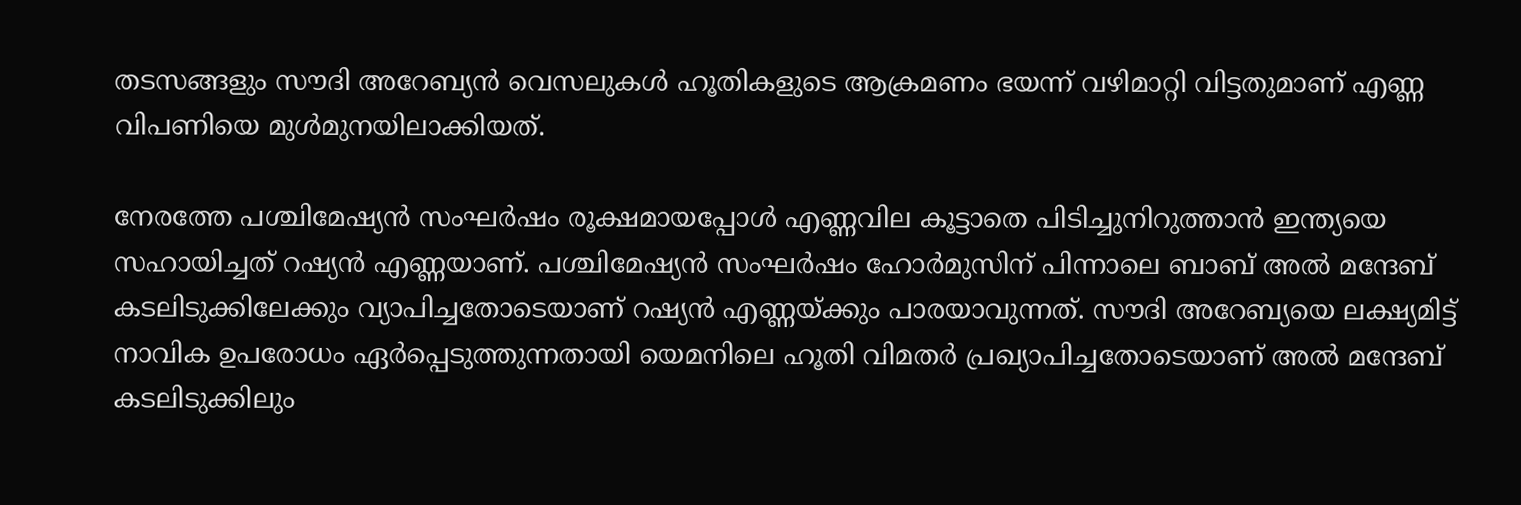തടസങ്ങളും സൗദി അറേബ്യൻ വെസലുകൾ ഹൂതികളുടെ ആക്രമണം ഭയന്ന് വഴിമാറ്റി വിട്ടതുമാണ് എണ്ണ വിപണിയെ മുൾമുനയിലാക്കിയത്.

നേരത്തേ പശ്ചിമേഷ്യൻ സംഘർഷം രൂക്ഷമായപ്പോൾ എണ്ണവില കൂട്ടാതെ പിടിച്ചുനിറുത്താൻ ഇന്ത്യയെ സഹായിച്ചത് റഷ്യൻ എണ്ണയാണ്. പശ്ചിമേഷ്യൻ സംഘർഷം ഹോർമുസിന് പിന്നാലെ ബാബ് അൽ മന്ദേബ് കടലിടുക്കിലേക്കും വ്യാപിച്ചതോടെയാണ് റഷ്യൻ എണ്ണയ്ക്കും പാരയാവുന്നത്. സൗദി അറേബ്യയെ ലക്ഷ്യമിട്ട് നാവിക ഉപരോധം ഏർപ്പെടുത്തുന്നതായി യെമനിലെ ഹൂതി വിമതർ പ്രഖ്യാപിച്ചതോടെയാണ് അൽ മന്ദേബ് കടലിടുക്കിലും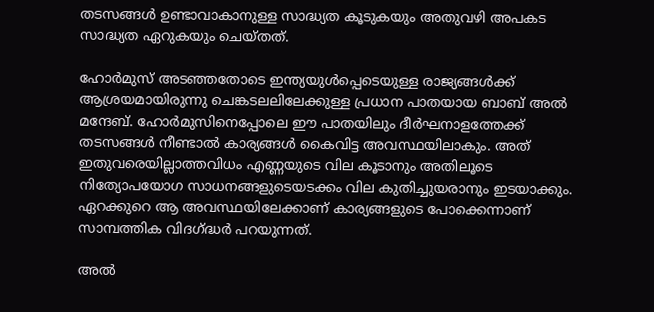തടസങ്ങൾ ഉണ്ടാവാകാനുള്ള സാദ്ധ്യത കൂടുകയും അതുവഴി അപകട സാദ്ധ്യത ഏറുകയും ചെയ്തത്.

ഹോർമുസ് അടഞ്ഞതോടെ ഇന്ത്യയുൾപ്പെടെയുള്ള രാജ്യങ്ങൾക്ക് ആശ്രയമായിരുന്നു ചെങ്കടലലിലേക്കുള്ള പ്രധാന പാതയായ ബാബ് അൽ മന്ദേബ്. ഹോർമുസിനെപ്പോലെ ഈ പാതയിലും ദീർഘനാളത്തേക്ക് തടസങ്ങൾ നീണ്ടാൽ കാര്യങ്ങൾ കൈവിട്ട അവസ്ഥയിലാകും. അത് ഇതുവരെയില്ലാത്തവിധം എണ്ണയുടെ വില കൂടാനും അതിലൂടെ നിത്യോപയോഗ സാധനങ്ങളുടെയടക്കം വില കുതിച്ചുയരാനും ഇടയാക്കും. ഏറക്കുറെ ആ അവസ്ഥയിലേക്കാണ് കാര്യങ്ങളുടെ പോക്കെന്നാണ് സാമ്പത്തിക വിദഗ്ദ്ധർ പറയുന്നത്.

അൽ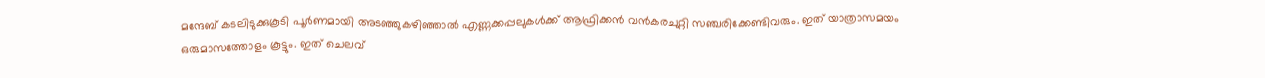മന്ദേബ് കടലിടുക്കുകൂടി പൂർണമായി അടഞ്ഞുകഴിഞ്ഞാൽ എണ്ണക്കപ്പലുകൾക്ക് ആഫ്രിക്കൻ വൻകരചുറ്റി സഞ്ചരിക്കേണ്ടിവരും. ഇത് യാത്രാസമയം ഒരുമാസത്തോളം കൂട്ടും. ഇത് ചെലവ്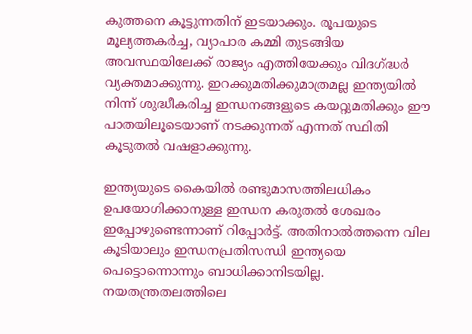കുത്തനെ കൂട്ടുന്നതിന് ഇടയാക്കും. രൂപയുടെ മൂല്യത്തകർച്ച, വ്യാപാര കമ്മി തുടങ്ങിയ അവസ്ഥയിലേക്ക് രാജ്യം എത്തിയേക്കും വിദഗ്ദ്ധർ വ്യക്തമാക്കുന്നു. ഇറക്കുമതിക്കുമാത്രമല്ല ഇന്ത്യയിൽ നിന്ന് ശുദ്ധീകരിച്ച ഇന്ധനങ്ങളുടെ കയറ്റുമതിക്കും ഈ പാതയിലൂടെയാണ് നടക്കുന്നത് എന്നത് സ്ഥിതി കൂടുതൽ വഷളാക്കുന്നു.

ഇന്ത്യയുടെ കൈയിൽ രണ്ടുമാസത്തിലധികം ഉപയോഗിക്കാനുള്ള ഇന്ധന കരുതൽ ശേഖരം ഇപ്പോഴുണ്ടെന്നാണ് റിപ്പോർട്ട്. അതിനാൽത്തന്നെ വില കൂടിയാലും ഇന്ധനപ്രതിസന്ധി ഇന്ത്യയെ പെട്ടൊന്നൊന്നും ബാധിക്കാനിടയില്ല. നയതന്ത്രതലത്തിലെ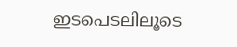ഇടപെടലിലൂടെ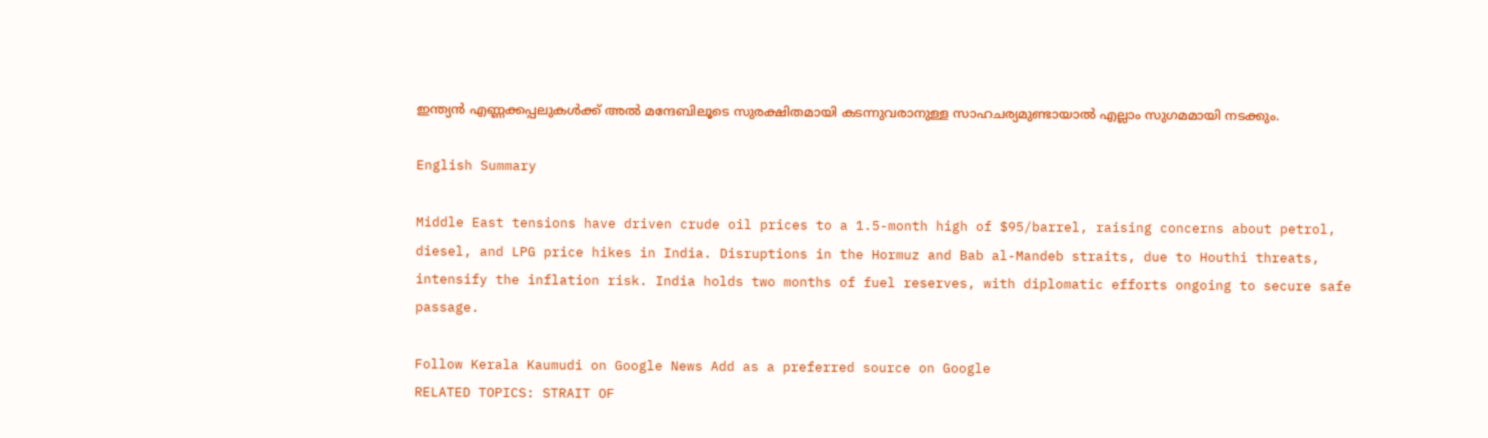ഇന്ത്യൻ എണ്ണക്കപ്പലുകൾക്ക് അൽ മന്ദേബിലൂടെ സുരക്ഷിതമായി കടന്നുവരാനുള്ള സാഹചര്യമുണ്ടായാൽ എല്ലാം സുഗമമായി നടക്കും.

English Summary

Middle East tensions have driven crude oil prices to a 1.5-month high of $95/barrel, raising concerns about petrol, diesel, and LPG price hikes in India. Disruptions in the Hormuz and Bab al-Mandeb straits, due to Houthi threats, intensify the inflation risk. India holds two months of fuel reserves, with diplomatic efforts ongoing to secure safe passage.

Follow Kerala Kaumudi on Google News Add as a preferred source on Google
RELATED TOPICS: STRAIT OF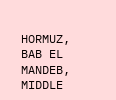HORMUZ, BAB EL MANDEB, MIDDLE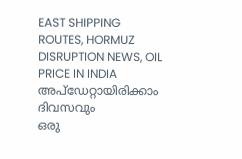EAST SHIPPING ROUTES, HORMUZ DISRUPTION NEWS, OIL PRICE IN INDIA
അപ്ഡേറ്റായിരിക്കാം ദിവസവും
ഒരു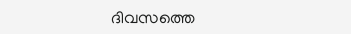ദിവസത്തെ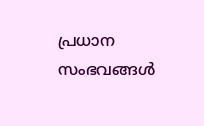പ്രധാന സംഭവങ്ങൾ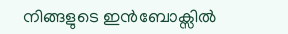നിങ്ങളുടെ ഇൻബോക്സിൽ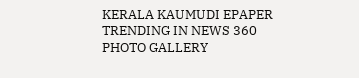KERALA KAUMUDI EPAPER
TRENDING IN NEWS 360
PHOTO GALLERY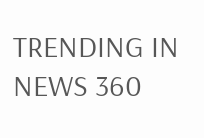TRENDING IN NEWS 360